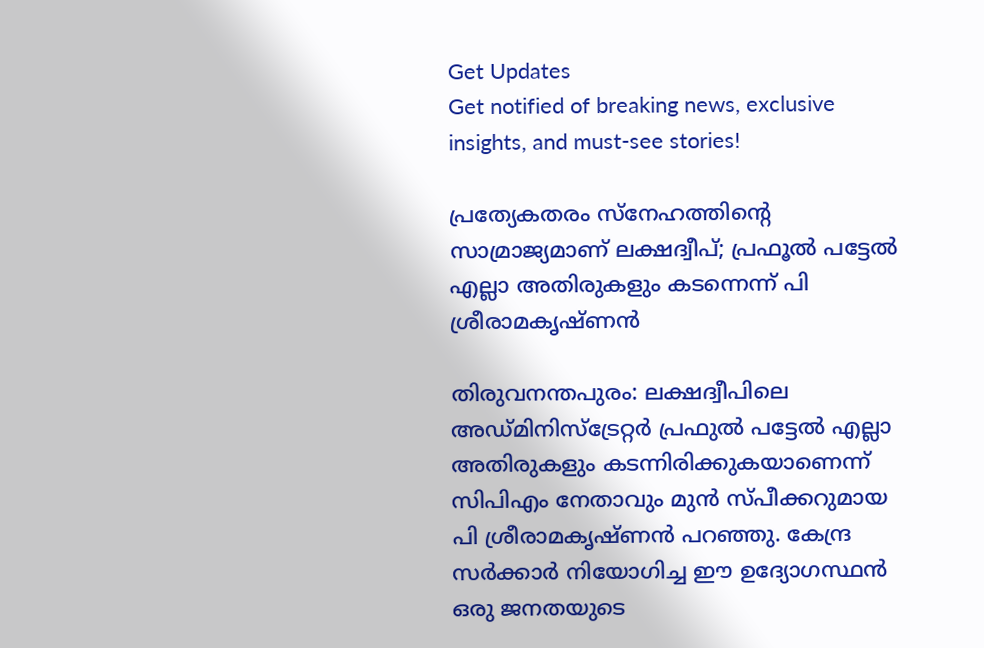Get Updates
Get notified of breaking news, exclusive insights, and must-see stories!

പ്രത്യേകതരം സ്‌നേഹത്തിന്റെ സാമ്രാജ്യമാണ് ലക്ഷദ്വീപ്; പ്രഫൂൽ പട്ടേൽ എല്ലാ അതിരുകളും കടന്നെന്ന് പി ശ്രീരാമകൃഷ്ണൻ

തിരുവനന്തപുരം: ലക്ഷദ്വീപിലെ അഡ്മിനിസ്‌ട്രേറ്റര്‍ പ്രഫുല്‍ പട്ടേല്‍ എല്ലാ അതിരുകളും കടന്നിരിക്കുകയാണെന്ന് സിപിഎം നേതാവും മുന്‍ സ്പീക്കറുമായ പി ശ്രീരാമകൃഷ്ണന്‍ പറഞ്ഞു. കേന്ദ്ര സര്‍ക്കാര്‍ നിയോഗിച്ച ഈ ഉദ്യോഗസ്ഥന്‍ ഒരു ജനതയുടെ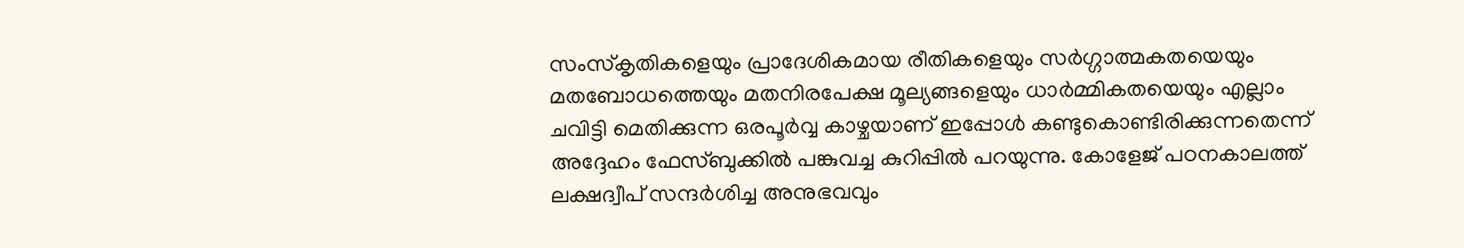സംസ്‌കൃതികളെയും പ്രാദേശികമായ രീതികളെയും സര്‍ഗ്ഗാത്മകതയെയും മതബോധത്തെയും മതനിരപേക്ഷ മൂല്യങ്ങളെയും ധാര്‍മ്മികതയെയും എല്ലാം ചവിട്ടി മെതിക്കുന്ന ഒരപൂര്‍വ്വ കാഴ്ചയാണ് ഇപ്പോള്‍ കണ്ടുകൊണ്ടിരിക്കുന്നതെന്ന് അദ്ദേഹം ഫേസ്ബുക്കില്‍ പങ്കുവച്ച കുറിപ്പില്‍ പറയുന്നു. കോളേജ് പഠനകാലത്ത് ലക്ഷദ്വീപ് സന്ദര്‍ശിച്ച അനുഭവവും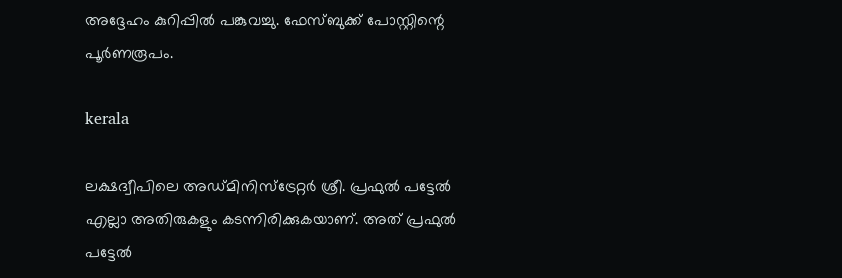അദ്ദേഹം കുറിപ്പില്‍ പങ്കുവച്ചു. ഫേസ്ബുക്ക് പോസ്റ്റിന്റെ പൂര്‍ണരൂപം.

kerala

ലക്ഷദ്വീപിലെ അഡ്മിനിസ്‌ട്രേറ്റര്‍ ശ്രീ. പ്രഫുല്‍ പട്ടേല്‍ എല്ലാ അതിരുകളും കടന്നിരിക്കുകയാണ്. അത് പ്രഫുല്‍ പട്ടേല്‍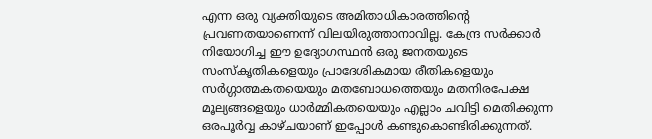എന്ന ഒരു വ്യക്തിയുടെ അമിതാധികാരത്തിന്റെ പ്രവണതയാണെന്ന് വിലയിരുത്താനാവില്ല. കേന്ദ്ര സര്‍ക്കാര്‍ നിയോഗിച്ച ഈ ഉദ്യോഗസ്ഥന്‍ ഒരു ജനതയുടെ സംസ്‌കൃതികളെയും പ്രാദേശികമായ രീതികളെയും സര്‍ഗ്ഗാത്മകതയെയും മതബോധത്തെയും മതനിരപേക്ഷ മൂല്യങ്ങളെയും ധാര്‍മ്മികതയെയും എല്ലാം ചവിട്ടി മെതിക്കുന്ന ഒരപൂര്‍വ്വ കാഴ്ചയാണ് ഇപ്പോള്‍ കണ്ടുകൊണ്ടിരിക്കുന്നത്.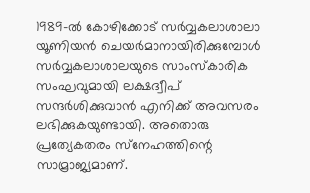1989-ല്‍ കോഴിക്കോട് സര്‍വ്വകലാശാലാ യൂണിയന്‍ ചെയര്‍മാനായിരിക്കുമ്പോള്‍ സര്‍വ്വകലാശാലയുടെ സാംസ്‌കാരിക സംഘവുമായി ലക്ഷദ്വീപ് സന്ദര്‍ശിക്കുവാന്‍ എനിക്ക് അവസരം ലഭിക്കുകയുണ്ടായി. അതൊരു പ്രത്യേകതരം സ്‌നേഹത്തിന്റെ സാമ്രാജ്യമാണ്.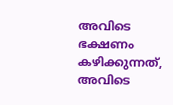അവിടെ ഭക്ഷണം കഴിക്കുന്നത്, അവിടെ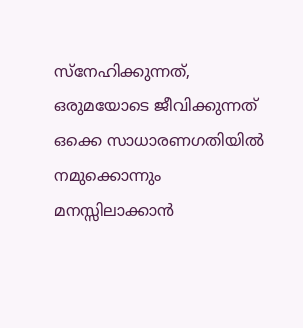സ്‌നേഹിക്കുന്നത്, ഒരുമയോടെ ജീവിക്കുന്നത് ഒക്കെ സാധാരണഗതിയില്‍ നമുക്കൊന്നും മനസ്സിലാക്കാന്‍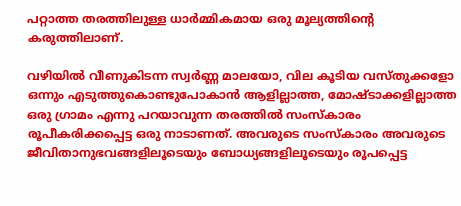പറ്റാത്ത തരത്തിലുള്ള ധാര്‍മ്മികമായ ഒരു മൂല്യത്തിന്റെ കരുത്തിലാണ്.

വഴിയില്‍ വീണുകിടന്ന സ്വര്‍ണ്ണ മാലയോ, വില കൂടിയ വസ്തുക്കളോ ഒന്നും എടുത്തുകൊണ്ടുപോകാന്‍ ആളില്ലാത്ത, മോഷ്ടാക്കളില്ലാത്ത ഒരു ഗ്രാമം എന്നു പറയാവുന്ന തരത്തില്‍ സംസ്‌കാരം രൂപീകരിക്കപ്പെട്ട ഒരു നാടാണത്. അവരുടെ സംസ്‌കാരം അവരുടെ ജീവിതാനുഭവങ്ങളിലൂടെയും ബോധ്യങ്ങളിലൂടെയും രൂപപ്പെട്ട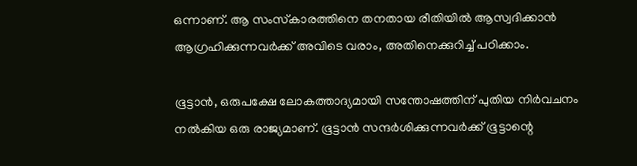ഒന്നാണ്. ആ സംസ്‌കാരത്തിനെ തനതായ രീതിയില്‍ ആസ്വദിക്കാന്‍ ആഗ്രഹിക്കുന്നവര്‍ക്ക് അവിടെ വരാം, അതിനെക്കുറിച്ച് പഠിക്കാം.

ഭൂട്ടാന്‍, ഒരുപക്ഷേ ലോകത്താദ്യമായി സന്തോഷത്തിന് പുതിയ നിര്‍വചനം നല്‍കിയ ഒരു രാജ്യമാണ്. ഭൂട്ടാന്‍ സന്ദര്‍ശിക്കുന്നവര്‍ക്ക് ഭൂട്ടാന്റെ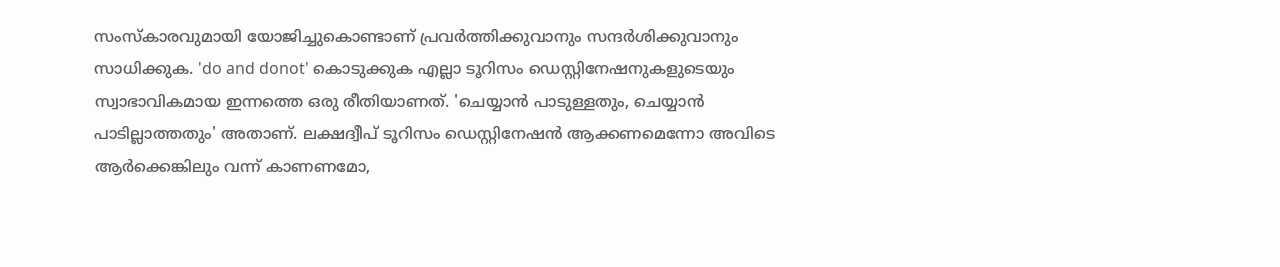സംസ്‌കാരവുമായി യോജിച്ചുകൊണ്ടാണ് പ്രവര്‍ത്തിക്കുവാനും സന്ദര്‍ശിക്കുവാനും സാധിക്കുക. 'do and donot' കൊടുക്കുക എല്ലാ ടൂറിസം ഡെസ്റ്റിനേഷനുകളുടെയും സ്വാഭാവികമായ ഇന്നത്തെ ഒരു രീതിയാണത്. 'ചെയ്യാന്‍ പാടുള്ളതും, ചെയ്യാന്‍ പാടില്ലാത്തതും' അതാണ്. ലക്ഷദ്വീപ് ടൂറിസം ഡെസ്റ്റിനേഷന്‍ ആക്കണമെന്നോ അവിടെ ആര്‍ക്കെങ്കിലും വന്ന് കാണണമോ,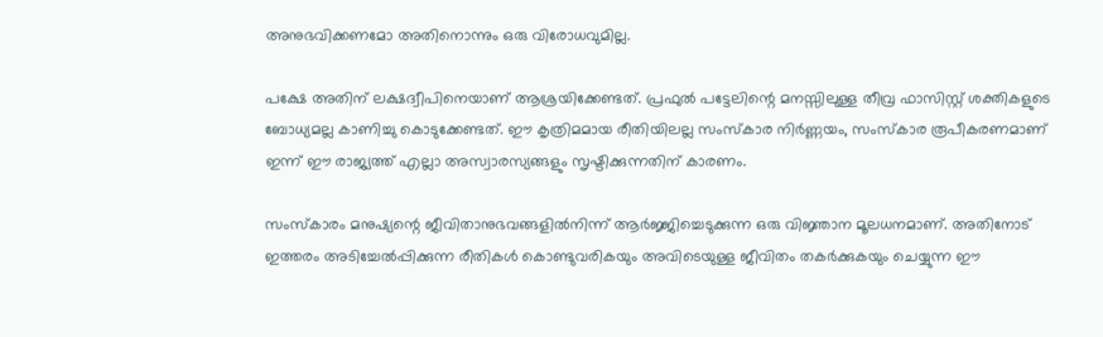അനുഭവിക്കണമോ അതിനൊന്നും ഒരു വിരോധവുമില്ല.

പക്ഷേ അതിന് ലക്ഷദ്വീപിനെയാണ് ആശ്രയിക്കേണ്ടത്. പ്രഫുല്‍ പട്ടേലിന്റെ മനസ്സിലുള്ള തീവ്ര ഫാസിസ്റ്റ് ശക്തികളുടെ ബോധ്യമല്ല കാണിച്ചു കൊടുക്കേണ്ടത്. ഈ കൃത്രിമമായ രീതിയിലല്ല സംസ്‌കാര നിര്‍ണ്ണയം, സംസ്‌കാര രൂപീകരണമാണ് ഇന്ന് ഈ രാജ്യത്ത് എല്ലാ അസ്വാരസ്യങ്ങളും സൃഷ്ടിക്കുന്നതിന് കാരണം.

സംസ്‌കാരം മനുഷ്യന്റെ ജീവിതാനുഭവങ്ങളില്‍നിന്ന് ആര്‍ജ്ജിച്ചെടുക്കുന്ന ഒരു വിജ്ഞാന മൂലധനമാണ്. അതിനോട് ഇത്തരം അടിച്ചേല്‍പ്പിക്കുന്ന രീതികള്‍ കൊണ്ടുവരികയും അവിടെയുള്ള ജീവിതം തകര്‍ക്കുകയും ചെയ്യുന്ന ഈ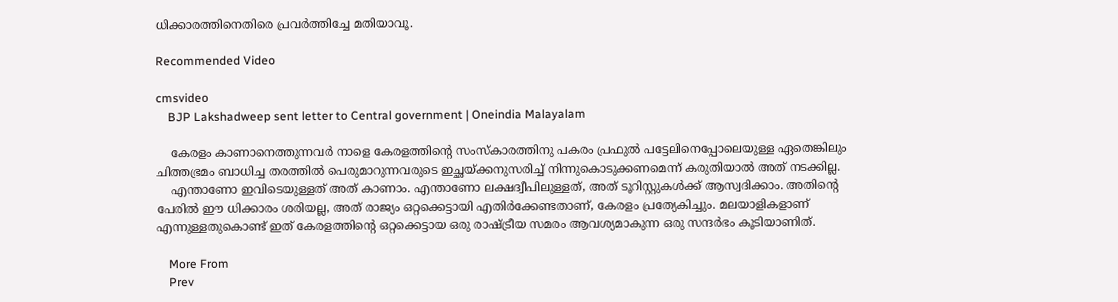ധിക്കാരത്തിനെതിരെ പ്രവര്‍ത്തിച്ചേ മതിയാവൂ.

Recommended Video

cmsvideo
    BJP Lakshadweep sent letter to Central government | Oneindia Malayalam

    കേരളം കാണാനെത്തുന്നവര്‍ നാളെ കേരളത്തിന്റെ സംസ്‌കാരത്തിനു പകരം പ്രഫുല്‍ പട്ടേലിനെപ്പോലെയുള്ള ഏതെങ്കിലും ചിത്തഭ്രമം ബാധിച്ച തരത്തില്‍ പെരുമാറുന്നവരുടെ ഇച്ഛയ്ക്കനുസരിച്ച് നിന്നുകൊടുക്കണമെന്ന് കരുതിയാല്‍ അത് നടക്കില്ല.
    എന്താണോ ഇവിടെയുള്ളത് അത് കാണാം. എന്താണോ ലക്ഷദ്വീപിലുള്ളത്, അത് ടൂറിസ്റ്റുകള്‍ക്ക് ആസ്വദിക്കാം. അതിന്റെ പേരില്‍ ഈ ധിക്കാരം ശരിയല്ല, അത് രാജ്യം ഒറ്റക്കെട്ടായി എതിര്‍ക്കേണ്ടതാണ്, കേരളം പ്രത്യേകിച്ചും. മലയാളികളാണ് എന്നുള്ളതുകൊണ്ട് ഇത് കേരളത്തിന്റെ ഒറ്റക്കെട്ടായ ഒരു രാഷ്ട്രീയ സമരം ആവശ്യമാകുന്ന ഒരു സന്ദര്‍ഭം കൂടിയാണിത്.

    More From
    Prev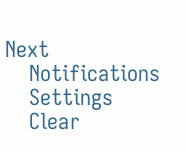Next
    Notifications
    Settings
    Clear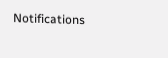Notifications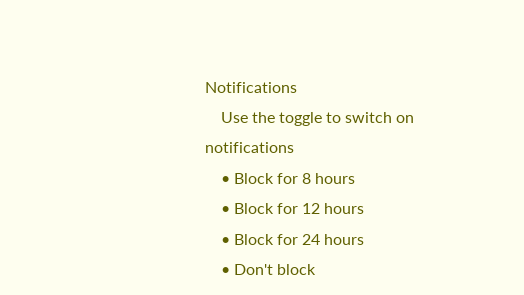Notifications
    Use the toggle to switch on notifications
    • Block for 8 hours
    • Block for 12 hours
    • Block for 24 hours
    • Don't block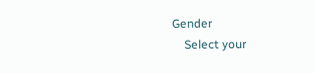Gender
    Select your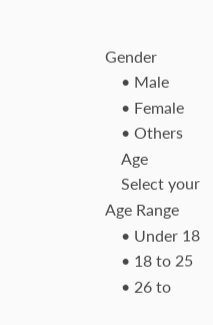Gender
    • Male
    • Female
    • Others
    Age
    Select your Age Range
    • Under 18
    • 18 to 25
    • 26 to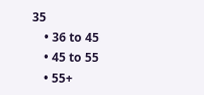35
    • 36 to 45
    • 45 to 55
    • 55+